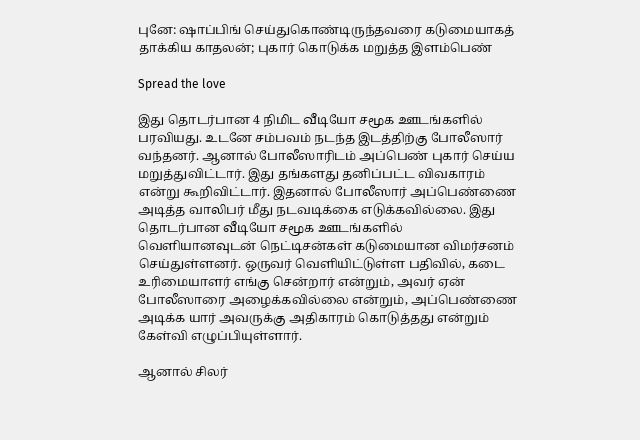புனே: ஷாப்பிங் செய்துகொண்டிருந்தவரை கடுமையாகத் தாக்கிய காதலன்; புகார் கொடுக்க மறுத்த இளம்பெண்

Spread the love

இது தொடர்பான 4 நிமிட வீடியோ சமூக ஊடங்களில் பரவியது. உடனே சம்பவம் நடந்த இடத்திற்கு போலீஸார் வந்தனர். ஆனால் போலீஸாரிடம் அப்பெண் புகார் செய்ய மறுத்துவிட்டார். இது தங்களது தனிப்பட்ட விவகாரம் என்று கூறிவிட்டார். இதனால் போலீஸார் அப்பெண்ணை அடித்த வாலிபர் மீது நடவடிக்கை எடுக்கவில்லை. இது தொடர்பான வீடியோ சமூக ஊடங்களில் வெளியானவுடன் நெட்டிசன்கள் கடுமையான விமர்சனம் செய்துள்ளனர். ஒருவர் வெளியிட்டுள்ள பதிவில், கடை உரிமையாளர் எங்கு சென்றார் என்றும், அவர் ஏன் போலீஸாரை அழைக்கவில்லை என்றும், அப்பெண்ணை அடிக்க யார் அவருக்கு அதிகாரம் கொடுத்தது என்றும் கேள்வி எழுப்பியுள்ளார்.

ஆனால் சிலர்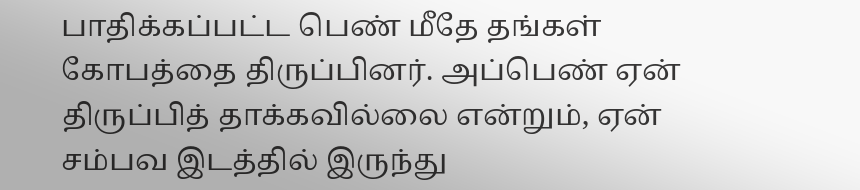பாதிக்கப்பட்ட பெண் மீதே தங்கள் கோபத்தை திருப்பினர். அப்பெண் ஏன் திருப்பித் தாக்கவில்லை என்றும், ஏன் சம்பவ இடத்தில் இருந்து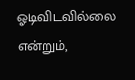ஓடிவிடவில்லை என்றும்,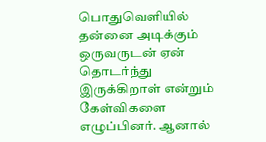பொதுவெளியில் தன்னை அடிக்கும் ஒருவருடன் ஏன் தொடர்ந்து இருக்கிறாள் என்றும் கேள்விகளை எழுப்பினர். ஆனால்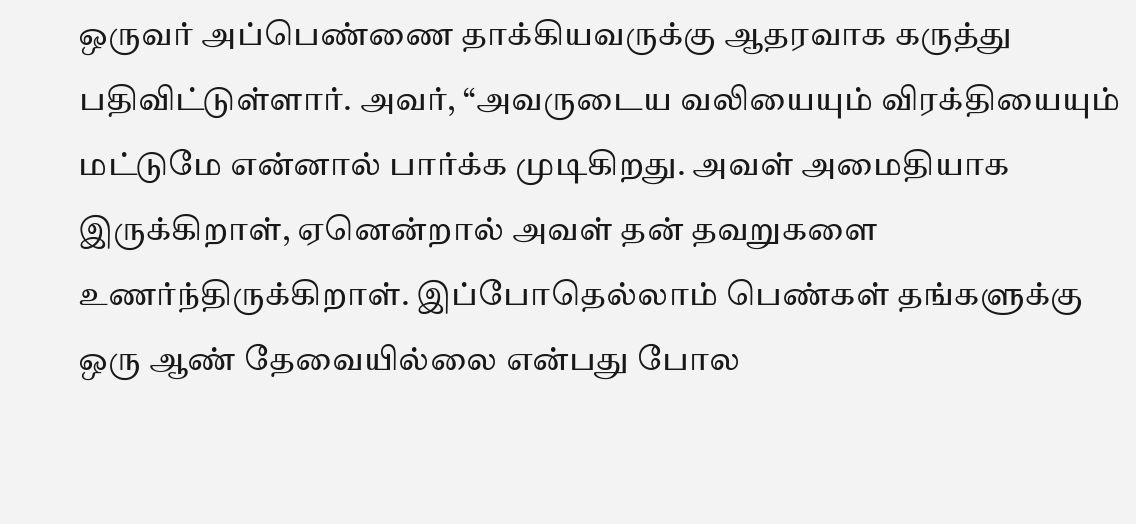ஒருவர் அப்பெண்ணை தாக்கியவருக்கு ஆதரவாக கருத்து பதிவிட்டுள்ளார். அவர், “அவருடைய வலியையும் விரக்தியையும் மட்டுமே என்னால் பார்க்க முடிகிறது. அவள் அமைதியாக இருக்கிறாள், ஏனென்றால் அவள் தன் தவறுகளை உணர்ந்திருக்கிறாள். இப்போதெல்லாம் பெண்கள் தங்களுக்கு ஒரு ஆண் தேவையில்லை என்பது போல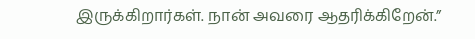இருக்கிறார்கள். நான் அவரை ஆதரிக்கிறேன்.”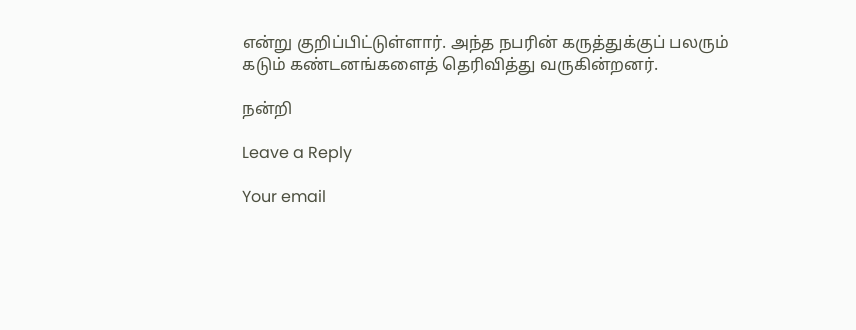என்று குறிப்பிட்டுள்ளார். அந்த நபரின் கருத்துக்குப் பலரும் கடும் கண்டனங்களைத் தெரிவித்து வருகின்றனர்.

நன்றி

Leave a Reply

Your email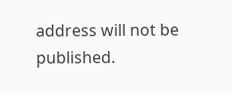address will not be published.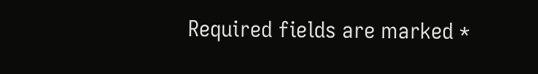Required fields are marked *